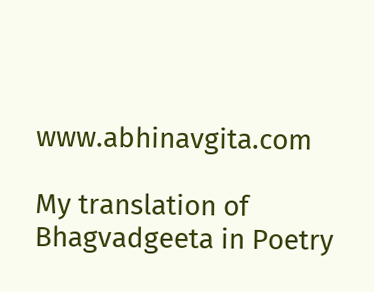www.abhinavgita.com

My translation of Bhagvadgeeta in Poetry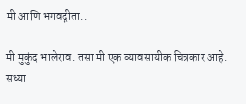मी आणि भगवद्गीता..

मी मुकुंद भालेराव. तसा मी एक व्यावसायीक चित्रकार आहे. सध्या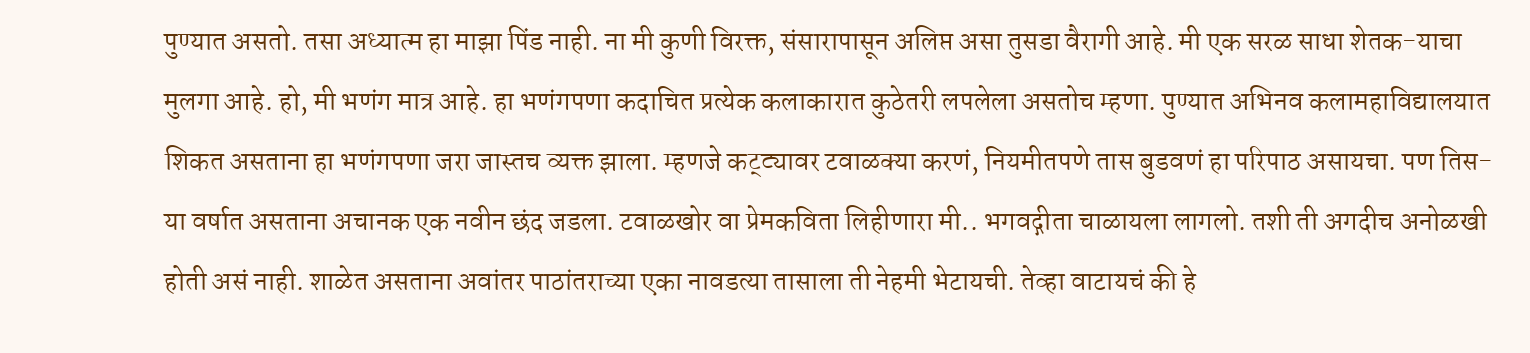पुण्यात असतो. तसा अध्यात्म हा माझा पिंड नाही. ना मी कुणी विरक्त, संसारापासून अलिप्त असा तुसडा वैरागी आहे. मी एक सरळ साधा शेतक-याचा मुलगा आहे. हो, मी भणंग मात्र आहे. हा भणंगपणा कदाचित प्रत्येक कलाकारात कुठेतरी लपलेला असतोच म्हणा. पुण्यात अभिनव कलामहाविद्यालयात शिकत असताना हा भणंगपणा जरा जास्तच व्यक्त झाला. म्हणजे कट्ट्यावर टवाळक्या करणं, नियमीतपणे तास बुडवणं हा परिपाठ असायचा. पण तिस-या वर्षात असताना अचानक एक नवीन छंद जडला. टवाळखोर वा प्रेमकविता लिहीणारा मी.. भगवद्गीता चाळायला लागलो. तशी ती अगदीच अनोळखी होती असं नाही. शाळेत असताना अवांतर पाठांतराच्या एका नावडत्या तासाला ती नेहमी भेटायची. तेव्हा वाटायचं की हे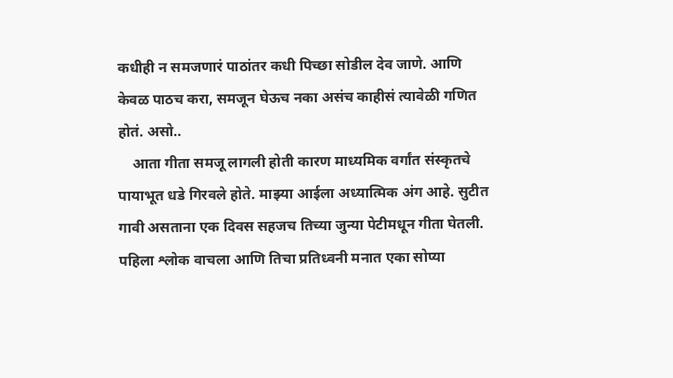कधीही न समजणारं पाठांतर कधी पिच्छा सोडील देव जाणे. आणि केवळ पाठच करा, समजून घेऊच नका असंच काहीसं त्यावेळी गणित होतं. असो..
    आता गीता समजू लागली होती कारण माध्यमिक वर्गांत संस्कृतचे पायाभूत धडे गिरवले होते. माझ्या आईला अध्यात्मिक अंग आहे. सुटीत गावी असताना एक दिवस सहजच तिच्या जुन्या पेटीमधून गीता घेतली. पहिला श्लोक वाचला आणि तिचा प्रतिध्वनी मनात एका सोप्या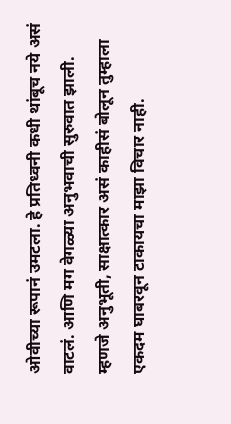ओवीच्या रूपानं उमटला. हे प्रतिध्वनी कधी थांबूच नये असं वाटलं. आणि मग वेगळ्या अनुभवाची सुरुवात झाली. म्हणजे अनुभूती, साक्षात्कार असं काहीसं बोलून तुम्हाला एकदम घाबरवून टाकायचा माझा विचार नाही.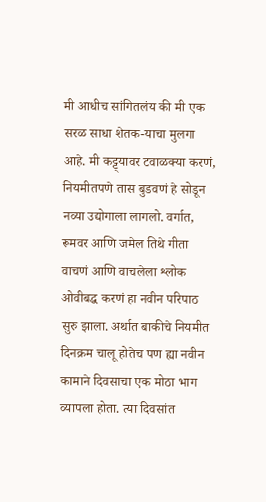मी आधीच सांगितलंय की मी एक सरळ साधा शेतक-याचा मुलगा आहे. मी कट्ट्यावर टवाळक्या करणं, नियमीतपणे तास बुडवणं हे सोडून नव्या उद्योगाला लागलो. वर्गात, रूमवर आणि जमेल तिथे गीता वाचणं आणि वाचलेला श्लोक ओवीबद्ध करणं हा नवीन परिपाठ सुरु झाला. अर्थात बाकीचे नियमीत दिनक्रम चालू होतेच पण ह्या नवीन कामाने दिवसाचा एक मोठा भाग व्यापला होता. त्या दिवसांत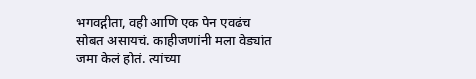भगवद्गीता, वही आणि एक पेन एवढंच सोबत असायचं. काहीजणांनी मला वेड्यांत जमा केलं होतं. त्यांच्या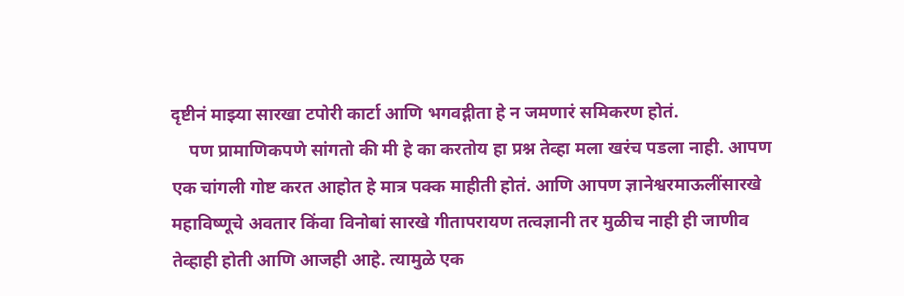दृष्टीनं माझ्या सारखा टपोरी कार्टा आणि भगवद्गीता हे न जमणारं समिकरण होतं.
    पण प्रामाणिकपणे सांगतो की मी हे का करतोय हा प्रश्न तेव्हा मला खरंच पडला नाही. आपण एक चांगली गोष्ट करत आहोत हे मात्र पक्क माहीती होतं. आणि आपण ज्ञानेश्वरमाऊलींसारखे महाविष्णूचे अवतार किंवा विनोबां सारखे गीतापरायण तत्वज्ञानी तर मुळीच नाही ही जाणीव तेव्हाही होती आणि आजही आहे. त्यामुळे एक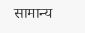सामान्य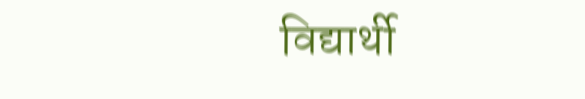विद्यार्थी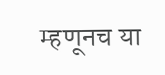म्हणूनच या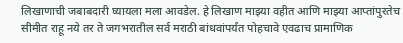लिखाणाची जबाबदारी घ्यायला मला आवडेल. हे लिखाण माझ्या वहीत आणि माझ्या आप्तांपुरतेच सीमीत राहू नये तर ते जगभरातील सर्व मराठी बांधवांपर्यंत पोहचावे एवढाच प्रामाणिक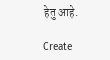हेतु आहे.

Create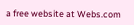a free website at Webs.com